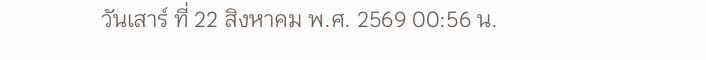วันเสาร์ ที่ 22 สิงหาคม พ.ศ. 2569 00:56 น.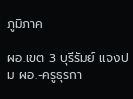ภูมิภาค

ผอ.เขต 3 บุรีรัมย์ แจงปม ผอ.-ครูธุรกา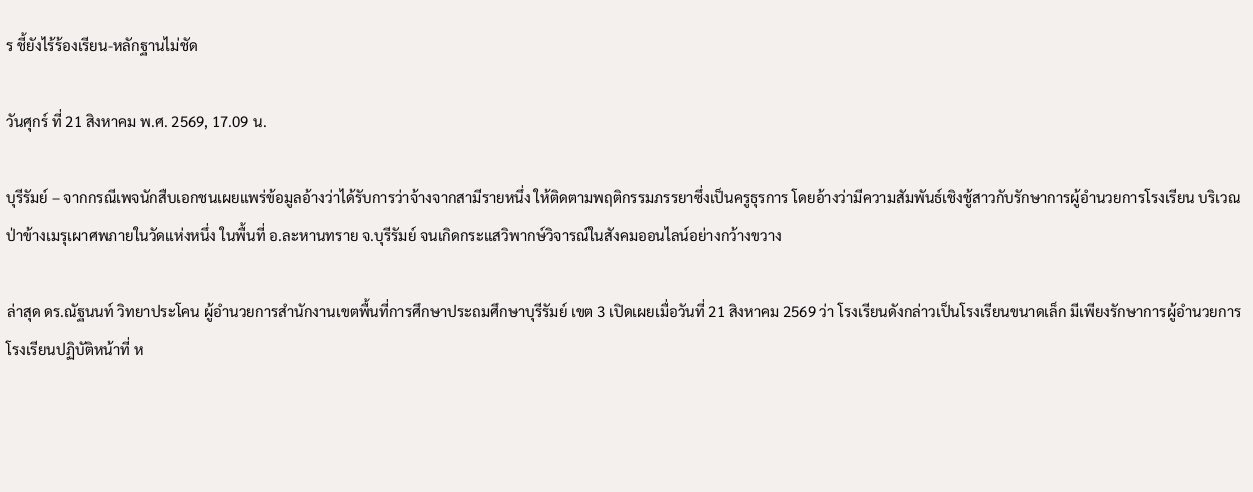ร ชี้ยังไร้ร้องเรียน-หลักฐานไม่ชัด

วันศุกร์ ที่ 21 สิงหาคม พ.ศ. 2569, 17.09 น.

บุรีรัมย์ – จากกรณีเพจนักสืบเอกชนเผยแพร่ข้อมูลอ้างว่าได้รับการว่าจ้างจากสามีรายหนึ่ง ให้ติดตามพฤติกรรมภรรยาซึ่งเป็นครูธุรการ โดยอ้างว่ามีความสัมพันธ์เชิงชู้สาวกับรักษาการผู้อำนวยการโรงเรียน บริเวณป่าข้างเมรุเผาศพภายในวัดแห่งหนึ่ง ในพื้นที่ อ.ละหานทราย จ.บุรีรัมย์ จนเกิดกระแสวิพากษ์วิจารณ์ในสังคมออนไลน์อย่างกว้างขวาง

ล่าสุด ดร.ณัฐนนท์ วิทยาประโคน ผู้อำนวยการสำนักงานเขตพื้นที่การศึกษาประถมศึกษาบุรีรัมย์ เขต 3 เปิดเผยเมื่อวันที่ 21 สิงหาคม 2569 ว่า โรงเรียนดังกล่าวเป็นโรงเรียนขนาดเล็ก มีเพียงรักษาการผู้อำนวยการโรงเรียนปฏิบัติหน้าที่ ห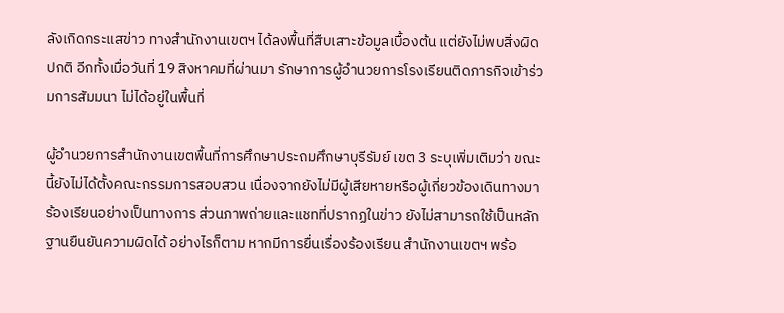ลังเกิดกระแสข่าว ทางสำนักงานเขตฯ ได้ลงพื้นที่สืบเสาะข้อมูลเบื้องต้น แต่ยังไม่พบสิ่งผิดปกติ อีกทั้งเมื่อวันที่ 19 สิงหาคมที่ผ่านมา รักษาการผู้อำนวยการโรงเรียนติดภารกิจเข้าร่วมการสัมมนา ไม่ได้อยู่ในพื้นที่

ผู้อำนวยการสำนักงานเขตพื้นที่การศึกษาประถมศึกษาบุรีรัมย์ เขต 3 ระบุเพิ่มเติมว่า ขณะนี้ยังไม่ได้ตั้งคณะกรรมการสอบสวน เนื่องจากยังไม่มีผู้เสียหายหรือผู้เกี่ยวข้องเดินทางมาร้องเรียนอย่างเป็นทางการ ส่วนภาพถ่ายและแชทที่ปรากฏในข่าว ยังไม่สามารถใช้เป็นหลักฐานยืนยันความผิดได้ อย่างไรก็ตาม หากมีการยื่นเรื่องร้องเรียน สำนักงานเขตฯ พร้อ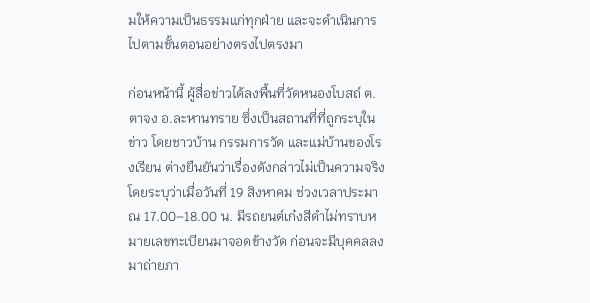มให้ความเป็นธรรมแก่ทุกฝ่าย และจะดำเนินการไปตามขั้นตอนอย่างตรงไปตรงมา

ก่อนหน้านี้ ผู้สื่อข่าวได้ลงพื้นที่วัดหนองโบสถ์ ต.ตาจง อ.ละหานทราย ซึ่งเป็นสถานที่ที่ถูกระบุในข่าว โดยชาวบ้าน กรรมการวัด และแม่บ้านของโรงเรียน ต่างยืนยันว่าเรื่องดังกล่าวไม่เป็นความจริง โดยระบุว่าเมื่อวันที่ 19 สิงหาคม ช่วงเวลาประมาณ 17.00–18.00 น. มีรถยนต์เก๋งสีดำไม่ทราบหมายเลขทะเบียนมาจอดข้างวัด ก่อนจะมีบุคคลลงมาถ่ายภา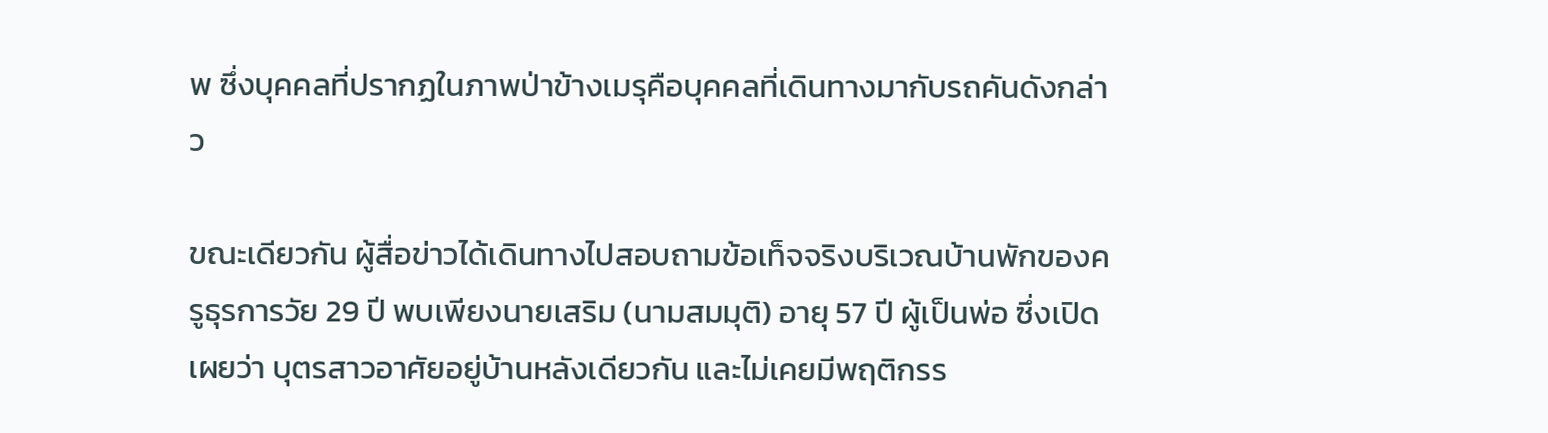พ ซึ่งบุคคลที่ปรากฏในภาพป่าข้างเมรุคือบุคคลที่เดินทางมากับรถคันดังกล่าว

ขณะเดียวกัน ผู้สื่อข่าวได้เดินทางไปสอบถามข้อเท็จจริงบริเวณบ้านพักของครูธุรการวัย 29 ปี พบเพียงนายเสริม (นามสมมุติ) อายุ 57 ปี ผู้เป็นพ่อ ซึ่งเปิดเผยว่า บุตรสาวอาศัยอยู่บ้านหลังเดียวกัน และไม่เคยมีพฤติกรร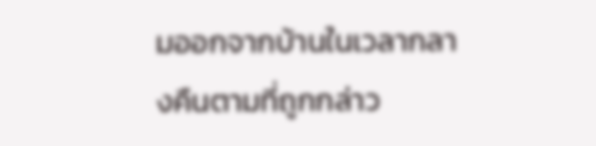มออกจากบ้านในเวลากลางคืนตามที่ถูกกล่าว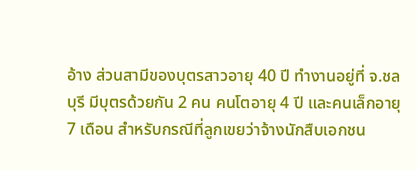อ้าง ส่วนสามีของบุตรสาวอายุ 40 ปี ทำงานอยู่ที่ จ.ชลบุรี มีบุตรด้วยกัน 2 คน คนโตอายุ 4 ปี และคนเล็กอายุ 7 เดือน สำหรับกรณีที่ลูกเขยว่าจ้างนักสืบเอกชน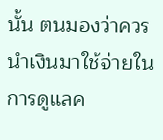นั้น ตนมองว่าควรนำเงินมาใช้จ่ายในการดูแลค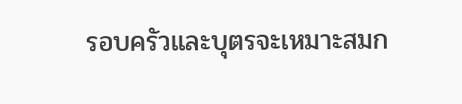รอบครัวและบุตรจะเหมาะสมก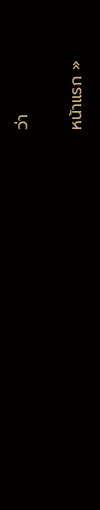ว่า

หน้าแรก »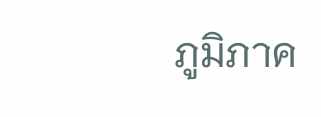ภูมิภาค